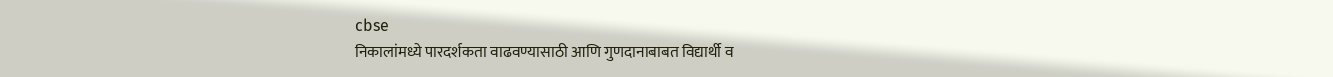cbse
निकालांमध्ये पारदर्शकता वाढवण्यासाठी आणि गुणदानाबाबत विद्यार्थी व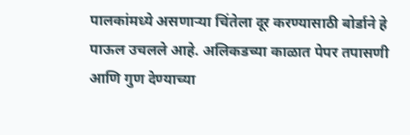पालकांमध्ये असणाऱ्या चिंतेला दूर करण्यासाठी बोर्डाने हे पाऊल उचलले आहे. अलिकडच्या काळात पेपर तपासणी आणि गुण देण्याच्या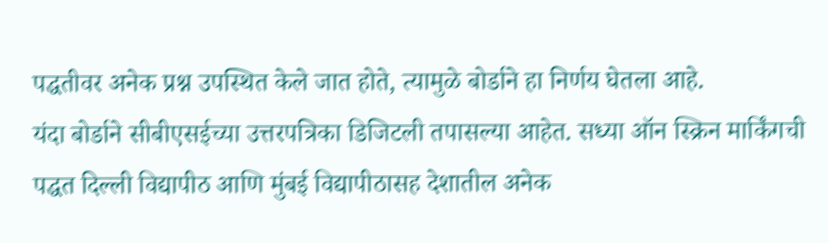पद्धतीवर अनेक प्रश्न उपस्थित केले जात होते, त्यामुळे बोर्डाने हा निर्णय घेतला आहे.
यंदा बोर्डाने सीबीएसईच्या उत्तरपत्रिका डिजिटली तपासल्या आहेत. सध्या ऑन स्क्रिन मार्किंगची पद्धत दिल्ली विद्यापीठ आणि मुंबई विद्यापीठासह देशातील अनेक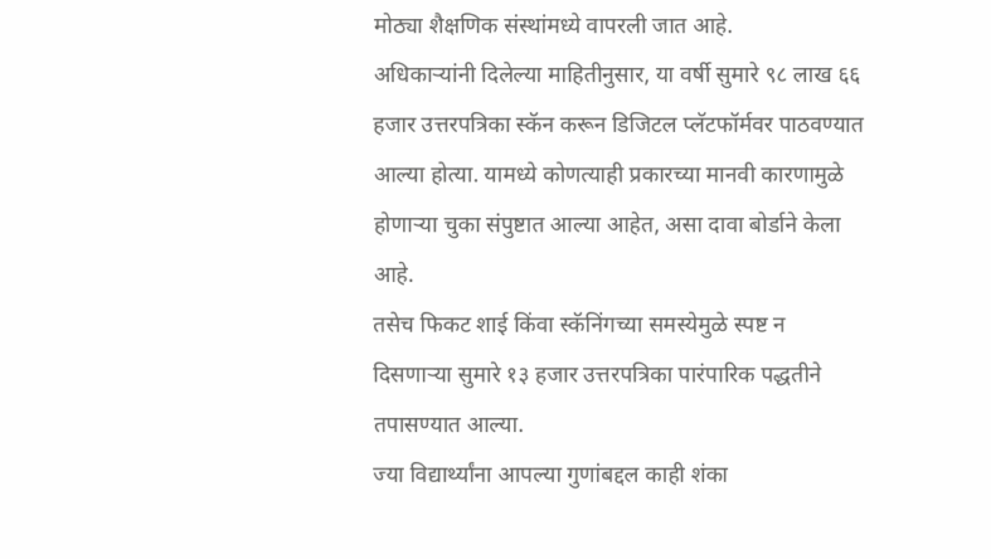मोठ्या शैक्षणिक संस्थांमध्ये वापरली जात आहे.
अधिकाऱ्यांनी दिलेल्या माहितीनुसार, या वर्षी सुमारे ९८ लाख ६६ हजार उत्तरपत्रिका स्कॅन करून डिजिटल प्लॅटफॉर्मवर पाठवण्यात आल्या होत्या. यामध्ये कोणत्याही प्रकारच्या मानवी कारणामुळे होणाऱ्या चुका संपुष्टात आल्या आहेत, असा दावा बोर्डाने केला आहे.
तसेच फिकट शाई किंवा स्कॅनिंगच्या समस्येमुळे स्पष्ट न दिसणाऱ्या सुमारे १३ हजार उत्तरपत्रिका पारंपारिक पद्धतीने तपासण्यात आल्या.
ज्या विद्यार्थ्यांना आपल्या गुणांबद्दल काही शंका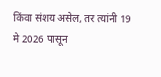किंवा संशय असेल, तर त्यांनी 19 मे 2026 पासून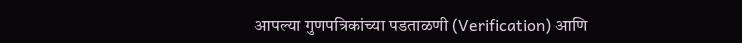आपल्या गुणपत्रिकांच्या पडताळणी (Verification) आणि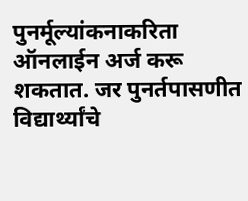पुनर्मूल्यांकनाकरिता ऑनलाईन अर्ज करू शकतात. जर पुनर्तपासणीत विद्यार्थ्यांचे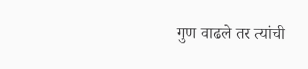गुण वाढले तर त्यांची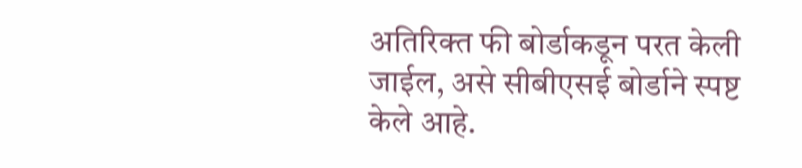अतिरिक्त फी बोर्डाकडून परत केली जाईल, असे सीबीएसई बोर्डाने स्पष्ट केले आहे.